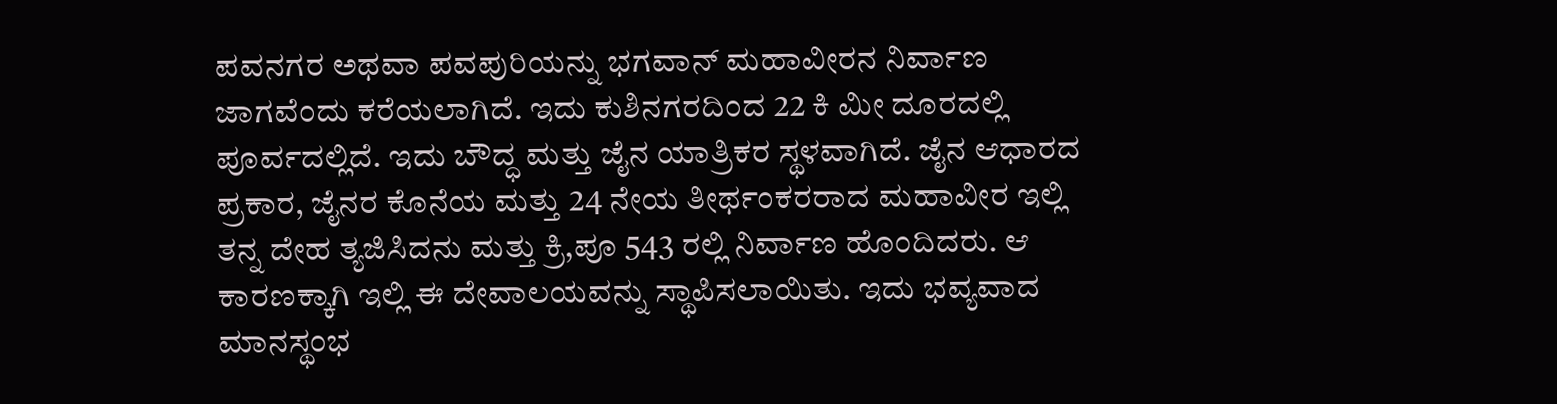ಪವನಗರ ಅಥವಾ ಪವಪುರಿಯನ್ನು ಭಗವಾನ್ ಮಹಾವೀರನ ನಿರ್ವಾಣ ಜಾಗವೆಂದು ಕರೆಯಲಾಗಿದೆ. ಇದು ಕುಶಿನಗರದಿಂದ 22 ಕಿ ಮೀ ದೂರದಲ್ಲಿ ಪೂರ್ವದಲ್ಲಿದೆ. ಇದು ಬೌದ್ಧ ಮತ್ತು ಜೈನ ಯಾತ್ರಿಕರ ಸ್ಥಳವಾಗಿದೆ. ಜೈನ ಆಧಾರದ ಪ್ರಕಾರ, ಜೈನರ ಕೊನೆಯ ಮತ್ತು 24 ನೇಯ ತೀರ್ಥಂಕರರಾದ ಮಹಾವೀರ ಇಲ್ಲಿ ತನ್ನ ದೇಹ ತ್ಯಜಿಸಿದನು ಮತ್ತು ಕ್ರಿ,ಪೂ 543 ರಲ್ಲಿ ನಿರ್ವಾಣ ಹೊಂದಿದರು. ಆ ಕಾರಣಕ್ಕಾಗಿ ಇಲ್ಲಿ ಈ ದೇವಾಲಯವನ್ನು ಸ್ಥಾಪಿಸಲಾಯಿತು. ಇದು ಭವ್ಯವಾದ ಮಾನಸ್ಥಂಭ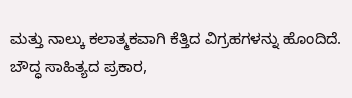ಮತ್ತು ನಾಲ್ಕು ಕಲಾತ್ಮಕವಾಗಿ ಕೆತ್ತಿದ ವಿಗ್ರಹಗಳನ್ನು ಹೊಂದಿದೆ.
ಬೌದ್ಧ ಸಾಹಿತ್ಯದ ಪ್ರಕಾರ,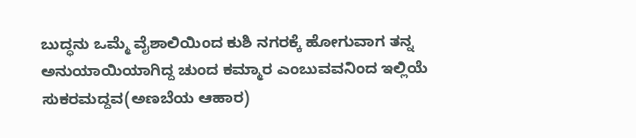ಬುದ್ಧನು ಒಮ್ಮೆ ವೈಶಾಲಿಯಿಂದ ಕುಶಿ ನಗರಕ್ಕೆ ಹೋಗುವಾಗ ತನ್ನ ಅನುಯಾಯಿಯಾಗಿದ್ದ ಚುಂದ ಕಮ್ಮಾರ ಎಂಬುವವನಿಂದ ಇಲ್ಲಿಯೆ ಸುಕರಮದ್ದವ(ಅಣಬೆಯ ಆಹಾರ)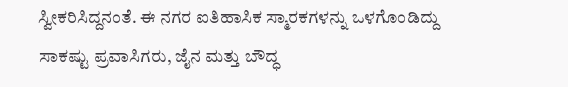ಸ್ವೀಕರಿಸಿದ್ದನಂತೆ. ಈ ನಗರ ಐತಿಹಾಸಿಕ ಸ್ಮಾರಕಗಳನ್ನು ಒಳಗೊಂಡಿದ್ದು ಸಾಕಷ್ಟು ಪ್ರವಾಸಿಗರು, ಜೈನ ಮತ್ತು ಬೌದ್ಧ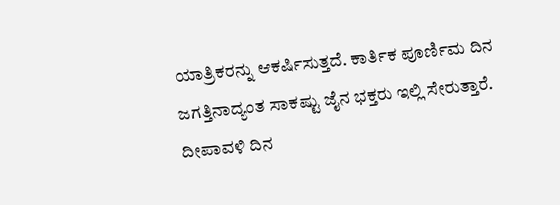ಯಾತ್ರಿಕರನ್ನು ಆಕರ್ಷಿಸುತ್ತದೆ. ಕಾರ್ತಿಕ ಪೂರ್ಣಿಮ ದಿನ ಜಗತ್ತಿನಾದ್ಯಂತ ಸಾಕಷ್ಟು ಜೈನ ಭಕ್ತರು ಇಲ್ಲಿ ಸೇರುತ್ತಾರೆ. ದೀಪಾವಳಿ ದಿನ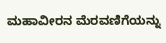ಮಹಾವೀರನ ಮೆರವಣಿಗೆಯನ್ನು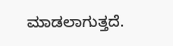ಮಾಡಲಾಗುತ್ತದೆ.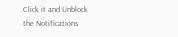Click it and Unblock the Notifications